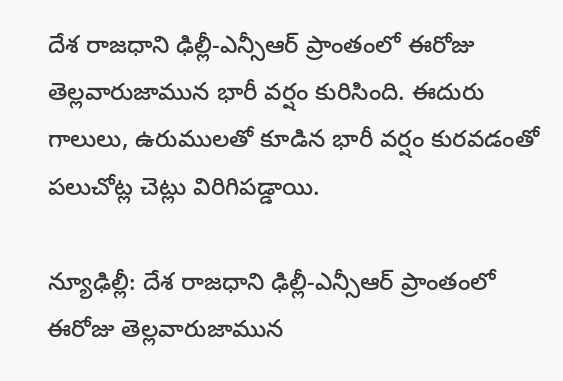దేశ రాజధాని ఢిల్లీ-ఎన్సీఆర్ ప్రాంతంలో ఈరోజు తెల్లవారుజామున భారీ వర్షం కురిసింది. ఈదురు గాలులు, ఉరుములతో కూడిన భారీ వర్షం కురవడంతో పలుచోట్ల చెట్లు విరిగిపడ్డాయి.

న్యూఢిల్లీ: దేశ రాజధాని ఢిల్లీ-ఎన్సీఆర్ ప్రాంతంలో ఈరోజు తెల్లవారుజామున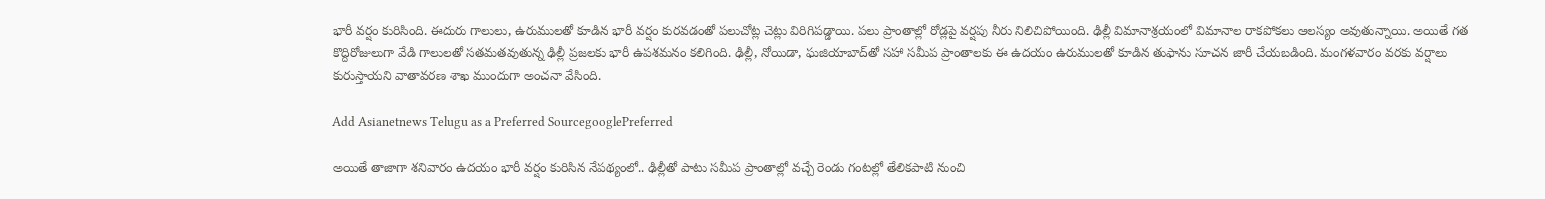భారీ వర్షం కురిసింది. ఈదురు గాలులు, ఉరుములతో కూడిన భారీ వర్షం కురవడంతో పలుచోట్ల చెట్లు విరిగిపడ్డాయి. పలు ప్రాంతాల్లో రోడ్లపై వర్షపు నీరు నిలిచిపోయింది. ఢిల్లీ విమానాశ్రయంలో విమానాల రాకపోకలు ఆలస్యం అవుతున్నాయి. అయితే గత కొద్దిరోజులుగా వేడి గాలులతో సతమతవుతున్న ఢిల్లీ ప్రజలకు భారీ ఉపశమనం కలిగింది. ఢిల్లీ, నోయిడా, ఘజియాబాద్‌తో సహా సమీప ప్రాంతాలకు ఈ ఉదయం ఉరుములతో కూడిన తుఫాను సూచన జారీ చేయబడింది. మంగళవారం వరకు వర్షాలు కురుస్తాయని వాతావరణ శాఖ ముందుగా అంచనా వేసింది.

Add Asianetnews Telugu as a Preferred SourcegooglePreferred

అయితే తాజాగా శనివారం ఉదయం భారీ వర్షం కురిసిన నేపథ్యంలో.. ఢిల్లీతో పాటు సమీప ప్రాంతాల్లో వచ్చే రెండు గంటల్లో తేలికపాటి నుంచి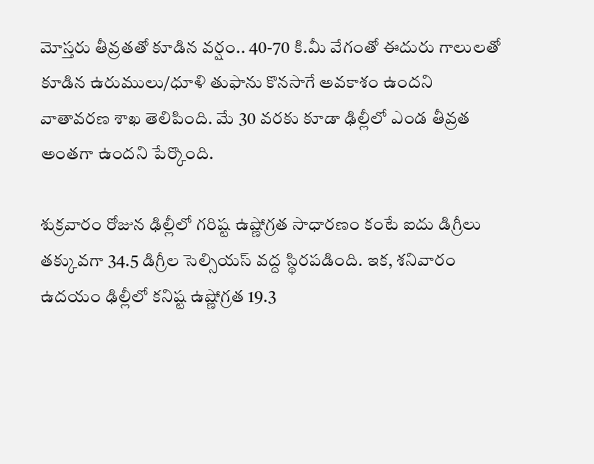మోస్తరు తీవ్రతతో కూడిన వర్షం.. 40-70 కి.మీ వేగంతో ఈదురు గాలులతో కూడిన ఉరుములు/ధూళి తుఫాను కొనసాగే అవకాశం ఉందని వాతావరణ శాఖ తెలిపింది. మే 30 వరకు కూడా ఢిల్లీలో ఎండ తీవ్రత అంతగా ఉందని పేర్కొంది.

శుక్రవారం రోజున ఢిల్లీలో గరిష్ట ఉష్ణోగ్రత సాధారణం కంటే ఐదు డిగ్రీలు తక్కువగా 34.5 డిగ్రీల సెల్సియస్ వద్ద స్థిరపడింది. ఇక, శనివారం ఉదయం ఢిల్లీలో కనిష్ట ఉష్ణోగ్రత 19.3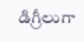డిగ్రీలుగా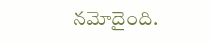నమోదైంది.